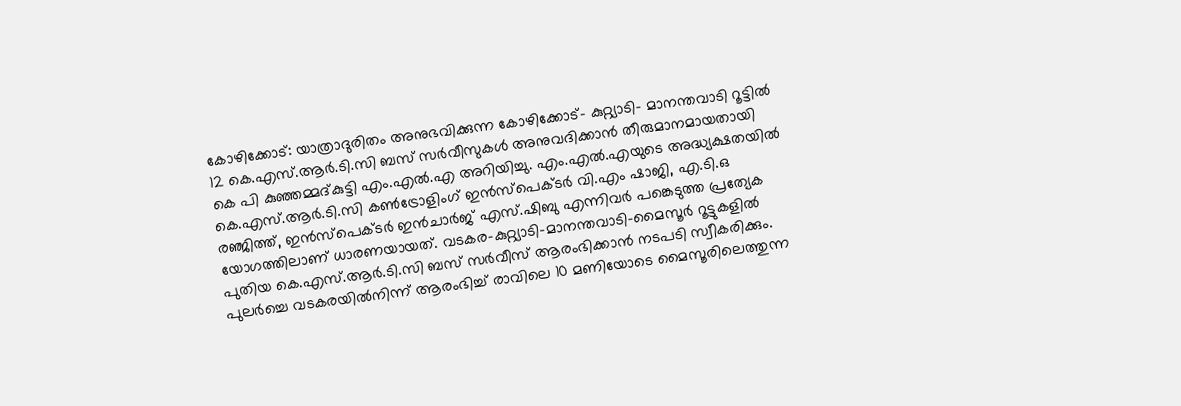കോഴിക്കോട്: യാത്രാദുരിതം അനുഭവിക്കുന്ന കോഴിക്കോട്- കുറ്റ്യാടി- മാനന്തവാടി റൂട്ടിൽ 12 കെ.എസ്.ആർ.ടി.സി ബസ് സർവീസുകൾ അനുവദിക്കാൻ തീരുമാനമായതായി കെ പി കുഞ്ഞമ്മദ്കുട്ടി എം.എൽ.എ അറിയിച്ചു. എം.എൽ.എയുടെ അദ്ധ്യക്ഷതയിൽ കെ.എസ്.ആർ.ടി.സി കൺട്രോളിംഗ് ഇൻസ്പെക്ടർ വി.എം ഷാജി, എ.ടി.ഒ രഞ്ജിത്ത്, ഇൻസ്പെക്ടർ ഇൻചാർജ് എസ്.ഷിബു എന്നിവർ പങ്കെടുത്ത പ്രത്യേക യോഗത്തിലാണ് ധാരണയായത്. വടകര-കുറ്റ്യാടി-മാനന്തവാടി-മൈസൂർ റൂട്ടുകളിൽ പുതിയ കെ.എസ്.ആർ.ടി.സി ബസ് സർവീസ് ആരംഭിക്കാൻ നടപടി സ്വീകരിക്കും. പുലർച്ചെ വടകരയിൽനിന്ന് ആരംഭിച്ച് രാവിലെ 10 മണിയോടെ മൈസൂരിലെത്തുന്ന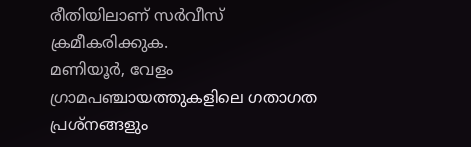രീതിയിലാണ് സർവീസ് ക്രമീകരിക്കുക.
മണിയൂർ, വേളം ഗ്രാമപഞ്ചായത്തുകളിലെ ഗതാഗത പ്രശ്നങ്ങളും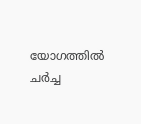യോഗത്തിൽ ചർച്ച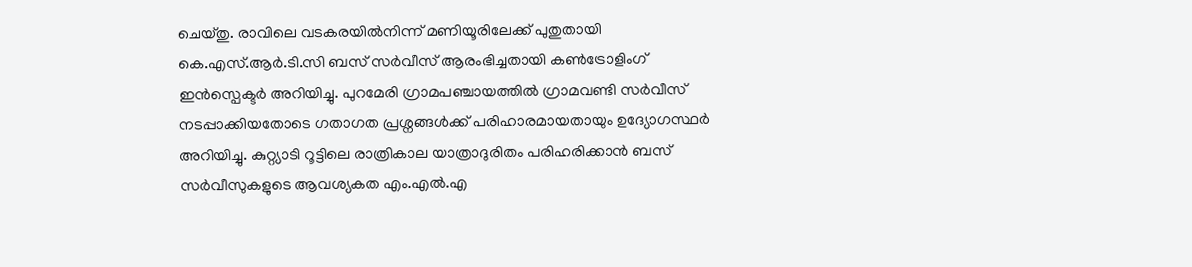ചെയ്തു. രാവിലെ വടകരയിൽനിന്ന് മണിയൂരിലേക്ക് പുതുതായി കെ.എസ്.ആർ.ടി.സി ബസ് സർവീസ് ആരംഭിച്ചതായി കൺട്രോളിംഗ് ഇൻസ്പെക്ടർ അറിയിച്ചു. പുറമേരി ഗ്രാമപഞ്ചായത്തിൽ ഗ്രാമവണ്ടി സർവീസ് നടപ്പാക്കിയതോടെ ഗതാഗത പ്രശ്നങ്ങൾക്ക് പരിഹാരമായതായും ഉദ്യോഗസ്ഥർ അറിയിച്ചു. കുറ്റ്യാടി റൂട്ടിലെ രാത്രികാല യാത്രാദുരിതം പരിഹരിക്കാൻ ബസ് സർവീസുകളുടെ ആവശ്യകത എം.എൽ.എ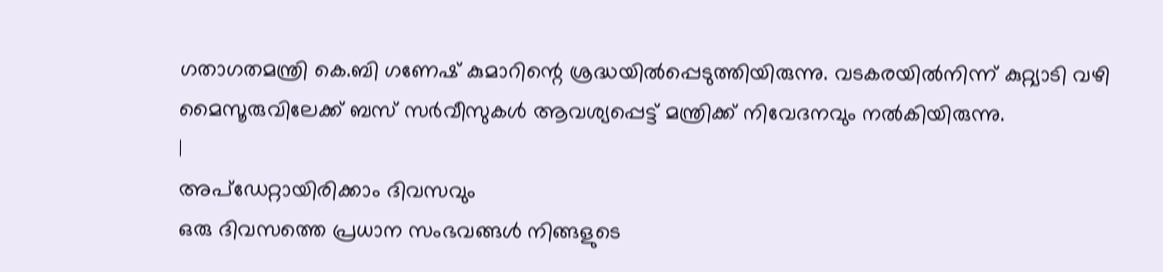ഗതാഗതമന്ത്രി കെ.ബി ഗണേഷ് കുമാറിന്റെ ശ്രദ്ധയിൽപ്പെടുത്തിയിരുന്നു. വടകരയിൽനിന്ന് കുറ്റ്യാടി വഴി മൈസൂരുവിലേക്ക് ബസ് സർവീസുകൾ ആവശ്യപ്പെട്ട് മന്ത്രിക്ക് നിവേദനവും നൽകിയിരുന്നു.
|
അപ്ഡേറ്റായിരിക്കാം ദിവസവും
ഒരു ദിവസത്തെ പ്രധാന സംഭവങ്ങൾ നിങ്ങളുടെ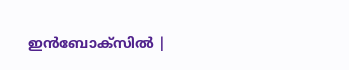ഇൻബോക്സിൽ |